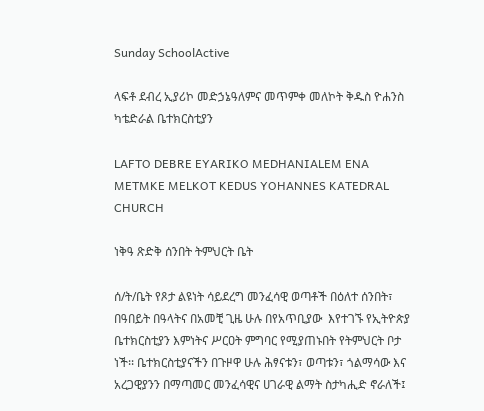Sunday SchoolActive

ላፍቶ ደብረ ኢያሪኮ መድኃኔዓለምና መጥምቀ መለኮት ቅዱስ ዮሐንስ ካቴድራል ቤተክርስቲያን

LAFTO DEBRE EYARIKO MEDHANIALEM ENA METMKE MELKOT KEDUS YOHANNES KATEDRAL CHURCH

ነቅዓ ጽድቅ ሰንበት ትምህርት ቤት

ሰ/ት/ቤት የጾታ ልዩነት ሳይደረግ መንፈሳዊ ወጣቶች በዕለተ ሰንበት፣ በዓበይት በዓላትና በአመቺ ጊዜ ሁሉ በየአጥቢያው  እየተገኙ የኢትዮጵያ ቤተክርስቲያን እምነትና ሥርዐት ምግባር የሚያጠኑበት የትምህርት ቦታ ነች፡፡ ቤተክርስቲያናችን በጉዞዋ ሁሉ ሕፃናቱን፣ ወጣቱን፣ ጎልማሳው እና አረጋዊያንን በማጣመር መንፈሳዊና ሀገራዊ ልማት ስታካሒድ ኖራለች፤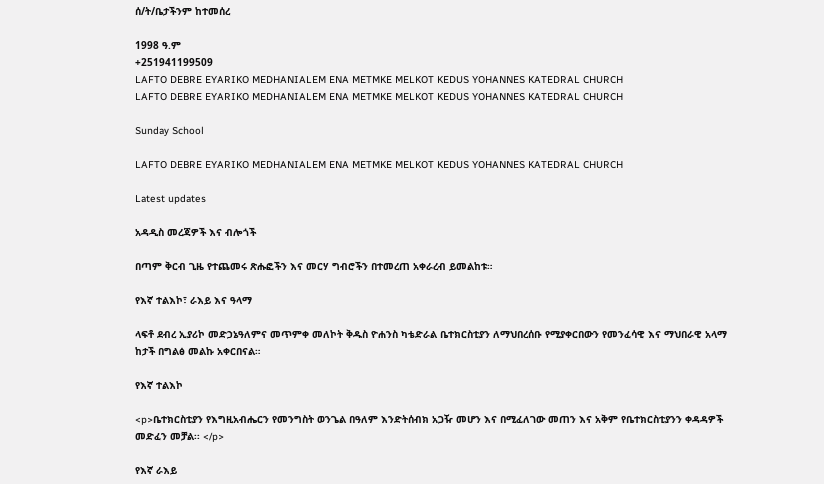ሰ/ት/ቤታችንም ከተመሰረ

1998 ዓ.ም
+251941199509
LAFTO DEBRE EYARIKO MEDHANIALEM ENA METMKE MELKOT KEDUS YOHANNES KATEDRAL CHURCH
LAFTO DEBRE EYARIKO MEDHANIALEM ENA METMKE MELKOT KEDUS YOHANNES KATEDRAL CHURCH

Sunday School

LAFTO DEBRE EYARIKO MEDHANIALEM ENA METMKE MELKOT KEDUS YOHANNES KATEDRAL CHURCH

Latest updates

አዳዲስ መረጃዎች እና ብሎጎች

በጣም ቅርብ ጊዜ የተጨመሩ ጽሑፎችን እና መርሃ ግብሮችን በተመረጠ አቀራረብ ይመልከቱ።

የእኛ ተልእኮ፣ ራእይ እና ዓላማ

ላፍቶ ደብረ ኢያሪኮ መድኃኔዓለምና መጥምቀ መለኮት ቅዱስ ዮሐንስ ካቴድራል ቤተክርስቲያን ለማህበረሰቡ የሚያቀርበውን የመንፈሳዊ እና ማህበራዊ አላማ ከታች በግልፅ መልኩ አቀርበናል።

የእኛ ተልእኮ

<p>ቤተክርስቲያን የእግዚአብሔርን የመንግስት ወንጌል በዓለም እንድትሰብክ አጋዥ መሆን እና በሚፈለገው መጠን እና አቅም የቤተክርስቲያንን ቀዳዳዎች መድፈን መቻል፡፡ </p>

የእኛ ራእይ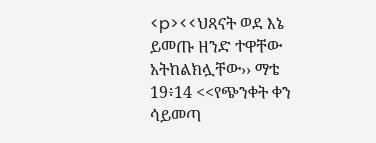<p><<ህጻናት ወደ እኔ ይመጡ ዘንድ ተዋቸው አትከልክሏቸው›› ማቴ 19፥14 <<የጭንቀት ቀን ሳይመጣ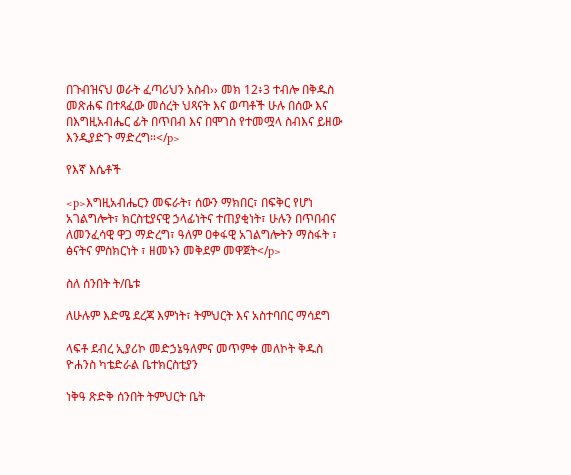በጉብዝናህ ወራት ፈጣሪህን አስብ›› መክ 12፥3 ተብሎ በቅዱስ መጽሐፍ በተጻፈው መሰረት ህጻናት እና ወጣቶች ሁሉ በሰው እና በእግዚአብሔር ፊት በጥበብ እና በሞገስ የተመሟላ ስብእና ይዘው እንዲያድጉ ማድረግ።</p>

የእኛ እሴቶች

<p>እግዚአብሔርን መፍራት፣ ሰውን ማክበር፣ በፍቅር የሆነ አገልግሎት፣ ክርስቲያናዊ ኃላፊነትና ተጠያቂነት፣ ሁሉን በጥበብና ለመንፈሳዊ ዋጋ ማድረግ፣ ዓለም ዐቀፋዊ አገልግሎትን ማስፋት ፣ ፅናትና ምስክርነት ፣ ዘመኑን መቅደም መዋጀት</p>

ስለ ሰንበት ት/ቤቱ

ለሁሉም እድሜ ደረጃ እምነት፣ ትምህርት እና አስተባበር ማሳደግ

ላፍቶ ደብረ ኢያሪኮ መድኃኔዓለምና መጥምቀ መለኮት ቅዱስ ዮሐንስ ካቴድራል ቤተክርስቲያን

ነቅዓ ጽድቅ ሰንበት ትምህርት ቤት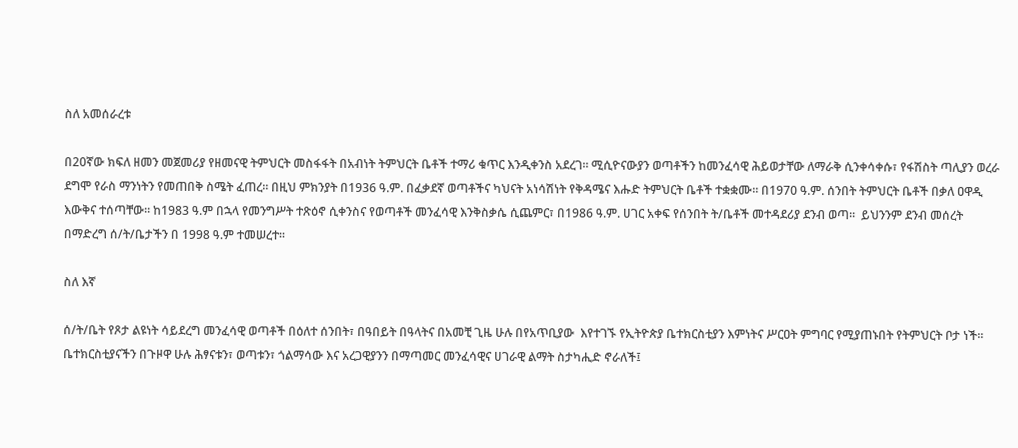ስለ አመሰራረቱ

በ20ኛው ክፍለ ዘመን መጀመሪያ የዘመናዊ ትምህርት መስፋፋት በአብነት ትምህርት ቤቶች ተማሪ ቁጥር እንዲቀንስ አደረገ። ሚሲዮናውያን ወጣቶችን ከመንፈሳዊ ሕይወታቸው ለማራቅ ሲንቀሳቀሱ፣ የፋሽስት ጣሊያን ወረራ ደግሞ የራስ ማንነትን የመጠበቅ ስሜት ፈጠረ። በዚህ ምክንያት በ1936 ዓ.ም. በፈቃደኛ ወጣቶችና ካህናት አነሳሽነት የቅዳሜና እሑድ ትምህርት ቤቶች ተቋቋሙ። በ1970 ዓ.ም. ሰንበት ትምህርት ቤቶች በቃለ ዐዋዲ እውቅና ተሰጣቸው። ከ1983 ዓ.ም በኋላ የመንግሥት ተጽዕኖ ሲቀንስና የወጣቶች መንፈሳዊ እንቅስቃሴ ሲጨምር፣ በ1986 ዓ.ም. ሀገር አቀፍ የሰንበት ት/ቤቶች መተዳደሪያ ደንብ ወጣ።  ይህንንም ደንብ መሰረት በማድረግ ሰ/ት/ቤታችን በ 1998 ዓ.ም ተመሠረተ፡፡

ስለ እኛ

ሰ/ት/ቤት የጾታ ልዩነት ሳይደረግ መንፈሳዊ ወጣቶች በዕለተ ሰንበት፣ በዓበይት በዓላትና በአመቺ ጊዜ ሁሉ በየአጥቢያው  እየተገኙ የኢትዮጵያ ቤተክርስቲያን እምነትና ሥርዐት ምግባር የሚያጠኑበት የትምህርት ቦታ ነች፡፡ ቤተክርስቲያናችን በጉዞዋ ሁሉ ሕፃናቱን፣ ወጣቱን፣ ጎልማሳው እና አረጋዊያንን በማጣመር መንፈሳዊና ሀገራዊ ልማት ስታካሒድ ኖራለች፤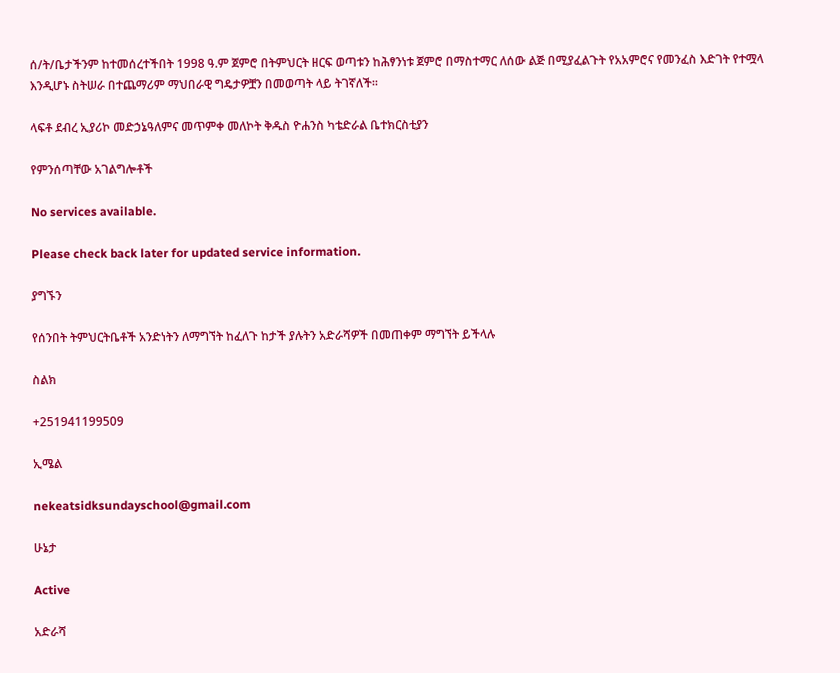ሰ/ት/ቤታችንም ከተመሰረተችበት 1998 ዓ.ም ጀምሮ በትምህርት ዘርፍ ወጣቱን ከሕፃንነቱ ጀምሮ በማስተማር ለሰው ልጅ በሚያፈልጉት የአአምሮና የመንፈስ እድገት የተሟላ እንዲሆኑ ስትሠራ በተጨማሪም ማህበራዊ ግዴታዎቿን በመወጣት ላይ ትገኛለች፡፡

ላፍቶ ደብረ ኢያሪኮ መድኃኔዓለምና መጥምቀ መለኮት ቅዱስ ዮሐንስ ካቴድራል ቤተክርስቲያን

የምንሰጣቸው አገልግሎቶች

No services available.

Please check back later for updated service information.

ያግኙን

የሰንበት ትምህርትቤቶች አንድነትን ለማግኘት ከፈለጉ ከታች ያሉትን አድራሻዎች በመጠቀም ማግኘት ይችላሉ

ስልክ

+251941199509

ኢሜል

nekeatsidksundayschool@gmail.com

ሁኔታ

Active

አድራሻ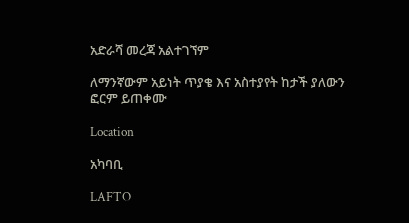አድራሻ መረጃ አልተገኘም

ለማንኛውም አይነት ጥያቄ እና አስተያየት ከታች ያለውን ፎርም ይጠቀሙ

Location

አካባቢ

LAFTO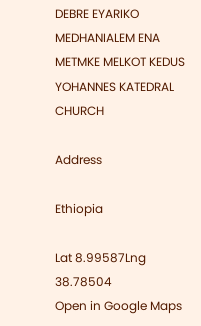DEBRE EYARIKO MEDHANIALEM ENA METMKE MELKOT KEDUS YOHANNES KATEDRAL CHURCH

Address

Ethiopia

Lat 8.99587Lng 38.78504
Open in Google Maps